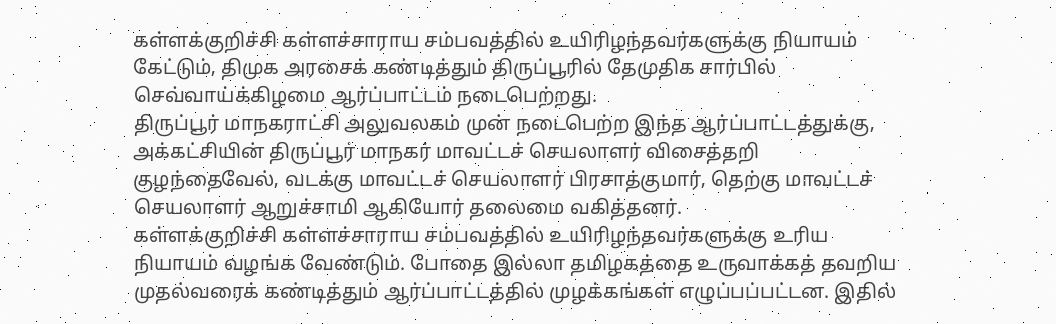கள்ளக்குறிச்சி கள்ளச்சாராய சம்பவத்தில் உயிரிழந்தவர்களுக்கு நியாயம் கேட்டும், திமுக அரசைக் கண்டித்தும் திருப்பூரில் தேமுதிக சார்பில் செவ்வாய்க்கிழமை ஆர்ப்பாட்டம் நடைபெற்றது.
திருப்பூர் மாநகராட்சி அலுவலகம் முன் நடைபெற்ற இந்த ஆர்ப்பாட்டத்துக்கு, அக்கட்சியின் திருப்பூர் மாநகர் மாவட்டச் செயலாளர் விசைத்தறி குழந்தைவேல், வடக்கு மாவட்டச் செயலாளர் பிரசாத்குமார், தெற்கு மாவட்டச் செயலாளர் ஆறுச்சாமி ஆகியோர் தலைமை வகித்தனர்.
கள்ளக்குறிச்சி கள்ளச்சாராய சம்பவத்தில் உயிரிழந்தவர்களுக்கு உரிய நியாயம் வழங்க வேண்டும். போதை இல்லா தமிழகத்தை உருவாக்கத் தவறிய முதல்வரைக் கண்டித்தும் ஆர்ப்பாட்டத்தில் முழக்கங்கள் எழுப்பப்பட்டன. இதில்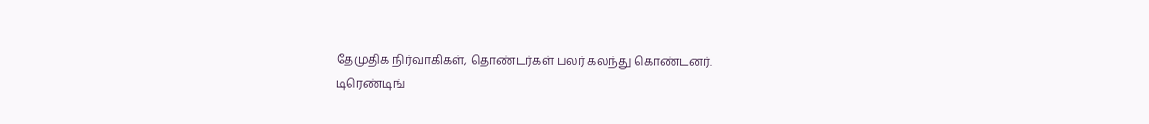தேமுதிக நிர்வாகிகள், தொண்டர்கள் பலர் கலந்து கொண்டனர்.
டிரெண்டிங்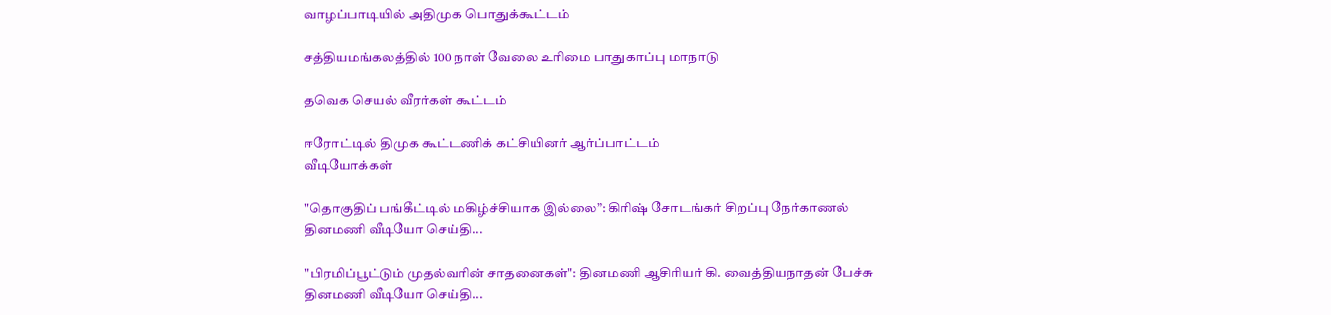வாழப்பாடியில் அதிமுக பொதுக்கூட்டம்

சத்தியமங்கலத்தில் 100 நாள் வேலை உரிமை பாதுகாப்பு மாநாடு

தவெக செயல் வீரர்கள் கூட்டம்

ஈரோட்டில் திமுக கூட்டணிக் கட்சியினர் ஆர்ப்பாட்டம்
வீடியோக்கள்

"தொகுதிப் பங்கீட்டில் மகிழ்ச்சியாக இல்லை”: கிரிஷ் சோடங்கர் சிறப்பு நேர்காணல்
தினமணி வீடியோ செய்தி...

"பிரமிப்பூட்டும் முதல்வரின் சாதனைகள்": தினமணி ஆசிரியர் கி. வைத்தியநாதன் பேச்சு
தினமணி வீடியோ செய்தி...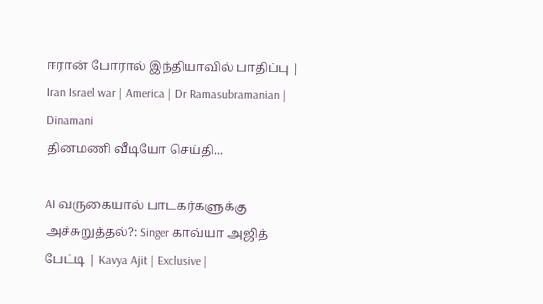ஈரான் போரால் இந்தியாவில் பாதிப்பு | Iran Israel war | America | Dr Ramasubramanian | Dinamani
தினமணி வீடியோ செய்தி...

AI வருகையால் பாடகர்களுக்கு அச்சுறுத்தல்?: Singer காவ்யா அஜித் பேட்டி | Kavya Ajit | Exclusive |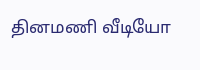தினமணி வீடியோ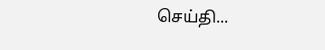செய்தி...